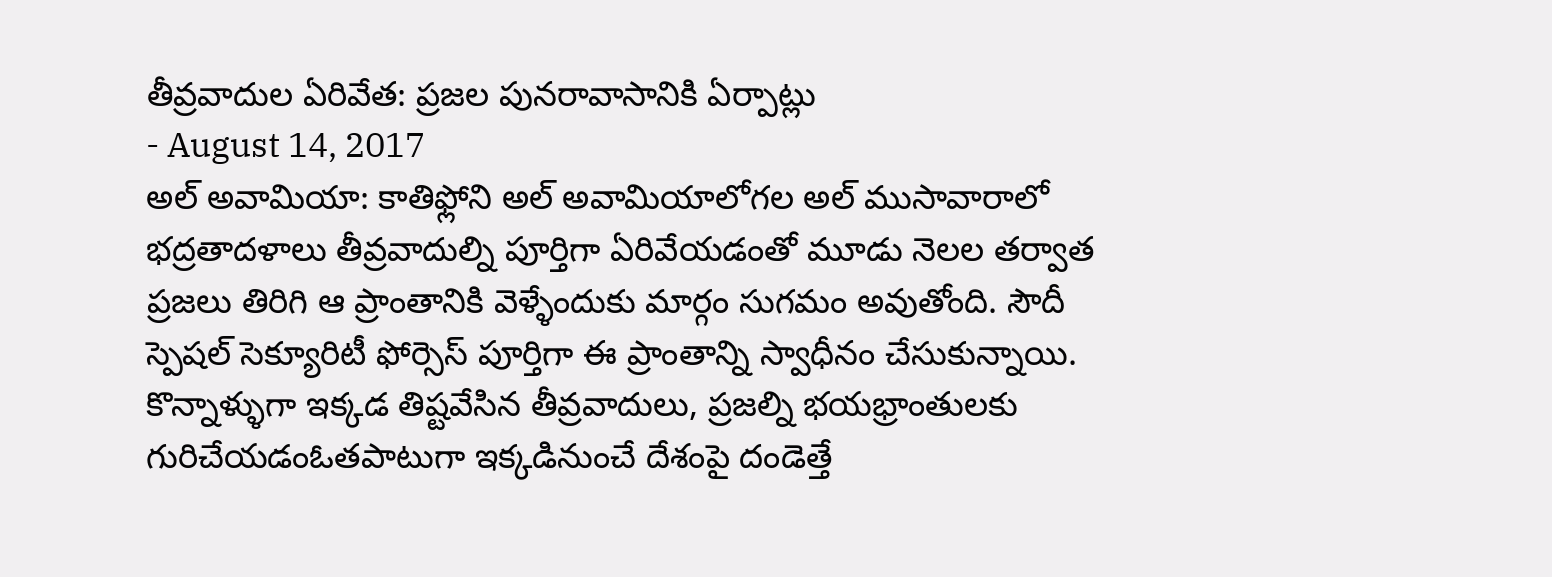తీవ్రవాదుల ఏరివేత: ప్రజల పునరావాసానికి ఏర్పాట్లు
- August 14, 2017
అల్ అవామియా: కాతిఫ్లోని అల్ అవామియాలోగల అల్ ముసావారాలో భద్రతాదళాలు తీవ్రవాదుల్ని పూర్తిగా ఏరివేయడంతో మూడు నెలల తర్వాత ప్రజలు తిరిగి ఆ ప్రాంతానికి వెళ్ళేందుకు మార్గం సుగమం అవుతోంది. సౌదీ స్పెషల్ సెక్యూరిటీ ఫోర్సెస్ పూర్తిగా ఈ ప్రాంతాన్ని స్వాధీనం చేసుకున్నాయి. కొన్నాళ్ళుగా ఇక్కడ తిష్టవేసిన తీవ్రవాదులు, ప్రజల్ని భయభ్రాంతులకు గురిచేయడంఓతపాటుగా ఇక్కడినుంచే దేశంపై దండెత్తే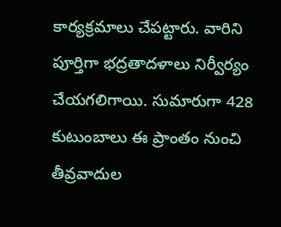కార్యక్రమాలు చేపట్టారు. వారిని పూర్తిగా భద్రతాదళాలు నిర్వీర్యం చేయగలిగాయి. సుమారుగా 428 కుటుంబాలు ఈ ప్రాంతం నుంచి తీవ్రవాదుల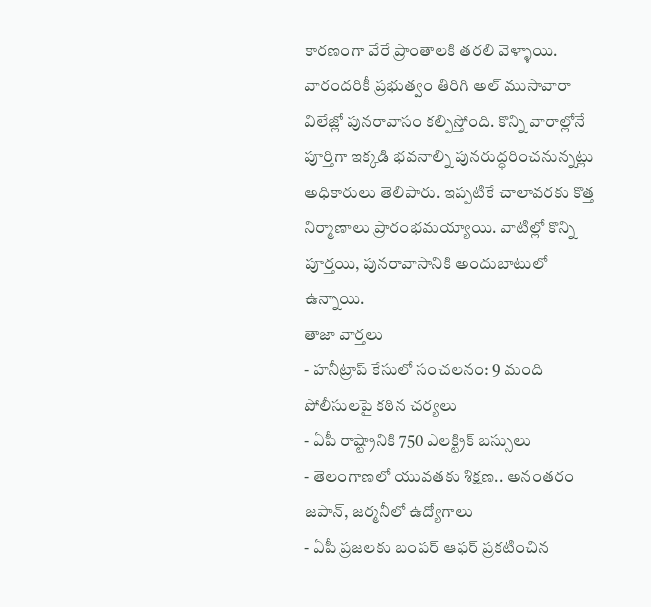కారణంగా వేరే ప్రాంతాలకి తరలి వెళ్ళాయి. వారందరికీ ప్రభుత్వం తిరిగి అల్ ముసావారా విలేజ్లో పునరావాసం కల్పిస్తోంది. కొన్ని వారాల్లోనే పూర్తిగా ఇక్కడి భవనాల్ని పునరుద్ధరించనున్నట్లు అధికారులు తెలిపారు. ఇప్పటికే చాలావరకు కొత్త నిర్మాణాలు ప్రారంభమయ్యాయి. వాటిల్లో కొన్ని పూర్తయి, పునరావాసానికి అందుబాటులో ఉన్నాయి.
తాజా వార్తలు
- హనీట్రాప్ కేసులో సంచలనం: 9 మంది పోలీసులపై కఠిన చర్యలు
- ఏపీ రాష్ట్రానికి 750 ఎలక్ట్రిక్ బస్సులు
- తెలంగాణలో యువతకు శిక్షణ.. అనంతరం జపాన్, జర్మనీలో ఉద్యోగాలు
- ఏపీ ప్రజలకు బంపర్ ఆఫర్ ప్రకటించిన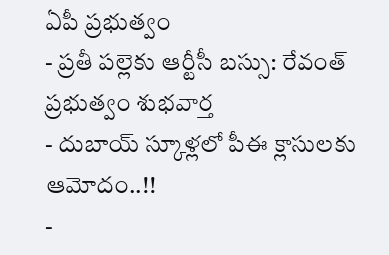ఏపీ ప్రభుత్వం
- ప్రతీ పల్లెకు ఆర్టీసీ బస్సు: రేవంత్ ప్రభుత్వం శుభవార్త
- దుబాయ్ స్కూళ్లలో పీఈ క్లాసులకు ఆమోదం..!!
-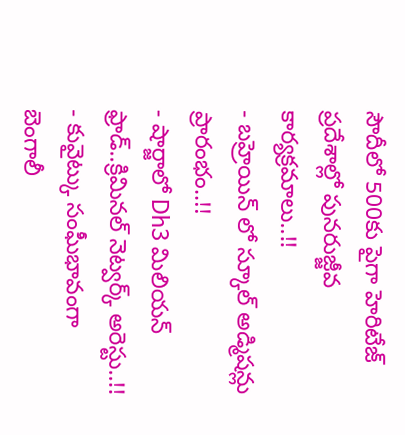సౌదీలో 500కు పైగా హెరిటేజ్ ప్రదేశాల్లో పునరుజ్జీవ కార్యక్రమాలు..!!
- బహ్రెయిన్ లో స్కూల్ అడ్మిషన్లు ప్రారంభం..!!
- షార్జాలో Dh3 మిలియన్ ఫ్రాడ్..క్రిమినల్ నెట్వర్క్ అరెస్టు..!!
- కువైట్కు సంఘీభావంగా బెంగాలీ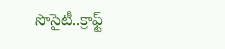సొసైటీ..క్రాఫ్ట్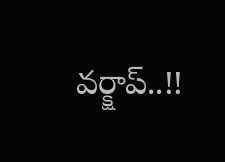వర్క్షాప్..!!